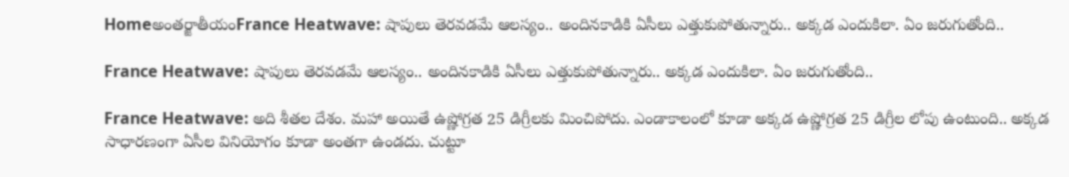Homeఅంతర్జాతీయంFrance Heatwave: షాపులు తెరవడమే ఆలస్యం.. అందినకాడికి ఏసీలు ఎత్తుకుపోతున్నారు.. అక్కడ ఎందుకిలా. ఏం జరుగుతోంది..

France Heatwave: షాపులు తెరవడమే ఆలస్యం.. అందినకాడికి ఏసీలు ఎత్తుకుపోతున్నారు.. అక్కడ ఎందుకిలా. ఏం జరుగుతోంది..

France Heatwave: అది శీతల దేశం. మహా అయితే ఉష్ణోగ్రత 25 డిగ్రీలకు మించిపోదు. ఎండాకాలంలో కూడా అక్కడ ఉష్ణోగ్రత 25 డిగ్రీల లోపు ఉంటుంది.. అక్కడ సాధారణంగా ఏసీల వినియోగం కూడా అంతగా ఉండదు. చుట్టూ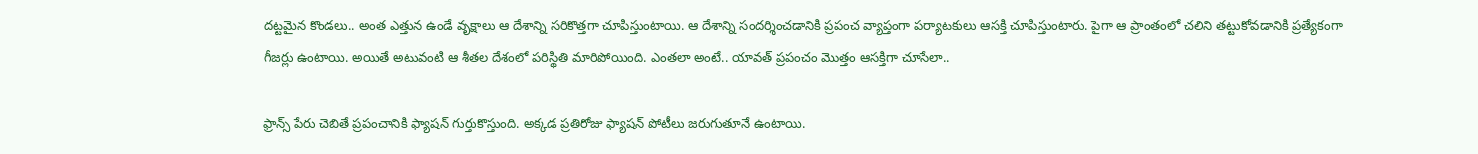దట్టమైన కొండలు.. అంత ఎత్తున ఉండే వృక్షాలు ఆ దేశాన్ని సరికొత్తగా చూపిస్తుంటాయి. ఆ దేశాన్ని సందర్శించడానికి ప్రపంచ వ్యాప్తంగా పర్యాటకులు ఆసక్తి చూపిస్తుంటారు. పైగా ఆ ప్రాంతంలో చలిని తట్టుకోవడానికి ప్రత్యేకంగా గీజర్లు ఉంటాయి. అయితే అటువంటి ఆ శీతల దేశంలో పరిస్థితి మారిపోయింది. ఎంతలా అంటే.. యావత్ ప్రపంచం మొత్తం ఆసక్తిగా చూసేలా..

ఫ్రాన్స్ పేరు చెబితే ప్రపంచానికి ఫ్యాషన్ గుర్తుకొస్తుంది. అక్కడ ప్రతిరోజు ఫ్యాషన్ పోటీలు జరుగుతూనే ఉంటాయి.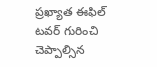ప్రఖ్యాత ఈఫిల్ టవర్ గురించి చెప్పాల్సిన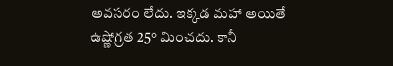అవసరం లేదు. ఇక్కడ మహా అయితే ఉష్ణోగ్రత 25° మించదు. కానీ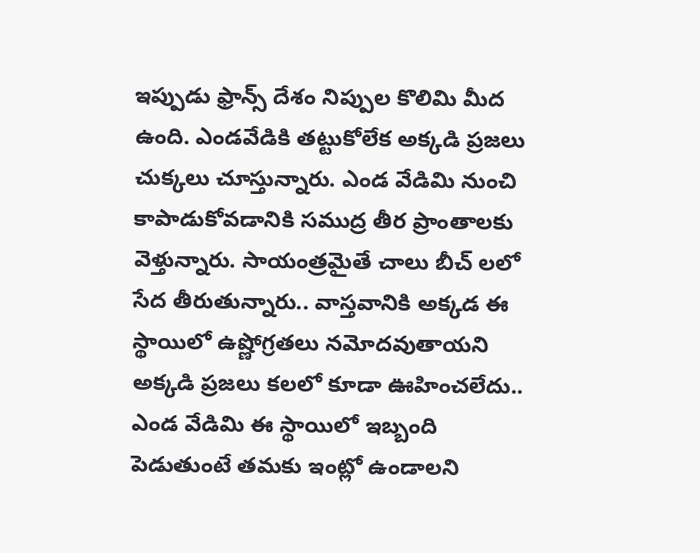ఇప్పుడు ఫ్రాన్స్ దేశం నిప్పుల కొలిమి మీద ఉంది. ఎండవేడికి తట్టుకోలేక అక్కడి ప్రజలు చుక్కలు చూస్తున్నారు. ఎండ వేడిమి నుంచి కాపాడుకోవడానికి సముద్ర తీర ప్రాంతాలకు వెళ్తున్నారు. సాయంత్రమైతే చాలు బీచ్ లలో సేద తీరుతున్నారు.. వాస్తవానికి అక్కడ ఈ స్థాయిలో ఉష్ణోగ్రతలు నమోదవుతాయని అక్కడి ప్రజలు కలలో కూడా ఊహించలేదు.. ఎండ వేడిమి ఈ స్థాయిలో ఇబ్బంది పెడుతుంటే తమకు ఇంట్లో ఉండాలని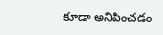కూడా అనిపించడం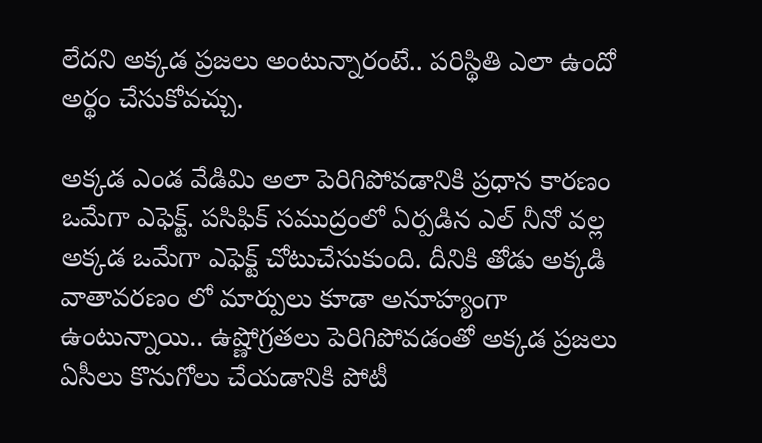లేదని అక్కడ ప్రజలు అంటున్నారంటే.. పరిస్థితి ఎలా ఉందో అర్థం చేసుకోవచ్చు.

అక్కడ ఎండ వేడిమి అలా పెరిగిపోవడానికి ప్రధాన కారణం ఒమేగా ఎఫెక్ట్. పసిఫిక్ సముద్రంలో ఏర్పడిన ఎల్ నీనో వల్ల అక్కడ ఒమేగా ఎఫెక్ట్ చోటుచేసుకుంది. దీనికి తోడు అక్కడి వాతావరణం లో మార్పులు కూడా అనూహ్యంగా ఉంటున్నాయి.. ఉష్ణోగ్రతలు పెరిగిపోవడంతో అక్కడ ప్రజలు ఏసీలు కొనుగోలు చేయడానికి పోటీ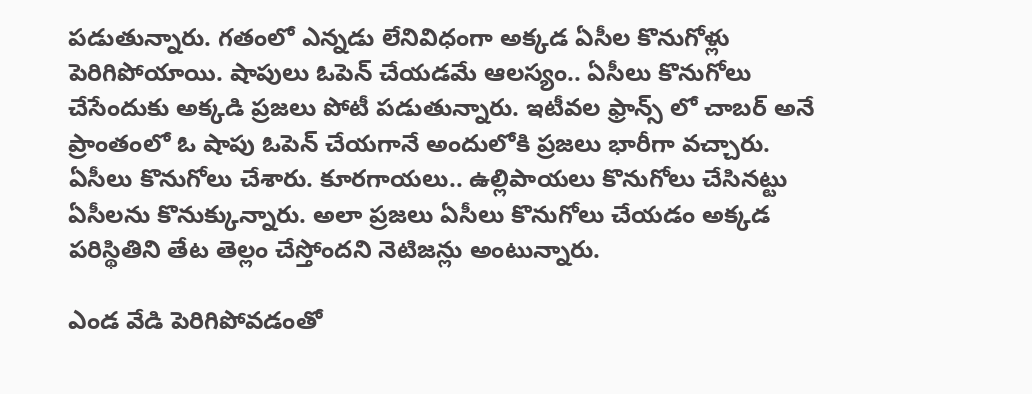పడుతున్నారు. గతంలో ఎన్నడు లేనివిధంగా అక్కడ ఏసీల కొనుగోళ్లు పెరిగిపోయాయి. షాపులు ఓపెన్ చేయడమే ఆలస్యం.. ఏసీలు కొనుగోలు చేసేందుకు అక్కడి ప్రజలు పోటీ పడుతున్నారు. ఇటీవల ఫ్రాన్స్ లో చాబర్ అనే ప్రాంతంలో ఓ షాపు ఓపెన్ చేయగానే అందులోకి ప్రజలు భారీగా వచ్చారు. ఏసీలు కొనుగోలు చేశారు. కూరగాయలు.. ఉల్లిపాయలు కొనుగోలు చేసినట్టు ఏసీలను కొనుక్కున్నారు. అలా ప్రజలు ఏసీలు కొనుగోలు చేయడం అక్కడ పరిస్థితిని తేట తెల్లం చేస్తోందని నెటిజన్లు అంటున్నారు.

ఎండ వేడి పెరిగిపోవడంతో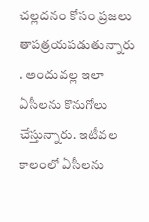చల్లదనం కోసం ప్రజలు తాపత్రయపడుతున్నారు
. అందువల్ల ఇలా ఏసీలను కొనుగోలు చేస్తున్నారు. ఇటీవల కాలంలో ఏసీలను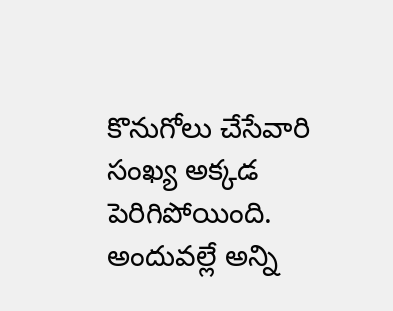కొనుగోలు చేసేవారి సంఖ్య అక్కడ పెరిగిపోయింది. అందువల్లే అన్ని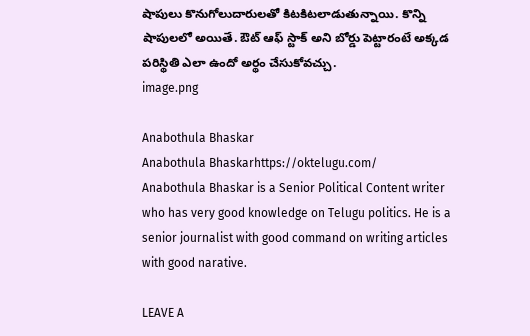షాపులు కొనుగోలుదారులతో కిటకిటలాడుతున్నాయి. కొన్ని షాపులలో అయితే. ఔట్ ఆఫ్ స్టాక్ అని బోర్డు పెట్టారంటే అక్కడ పరిస్థితి ఎలా ఉందో అర్థం చేసుకోవచ్చు.
image.png

Anabothula Bhaskar
Anabothula Bhaskarhttps://oktelugu.com/
Anabothula Bhaskar is a Senior Political Content writer who has very good knowledge on Telugu politics. He is a senior journalist with good command on writing articles with good narative.

LEAVE A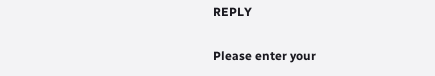REPLY

Please enter your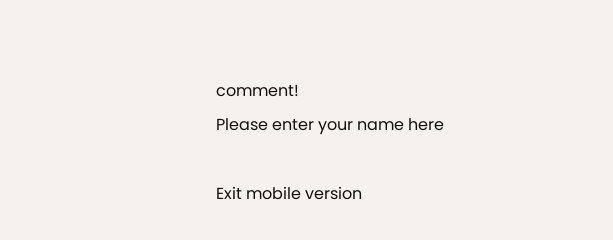comment!
Please enter your name here

Exit mobile version